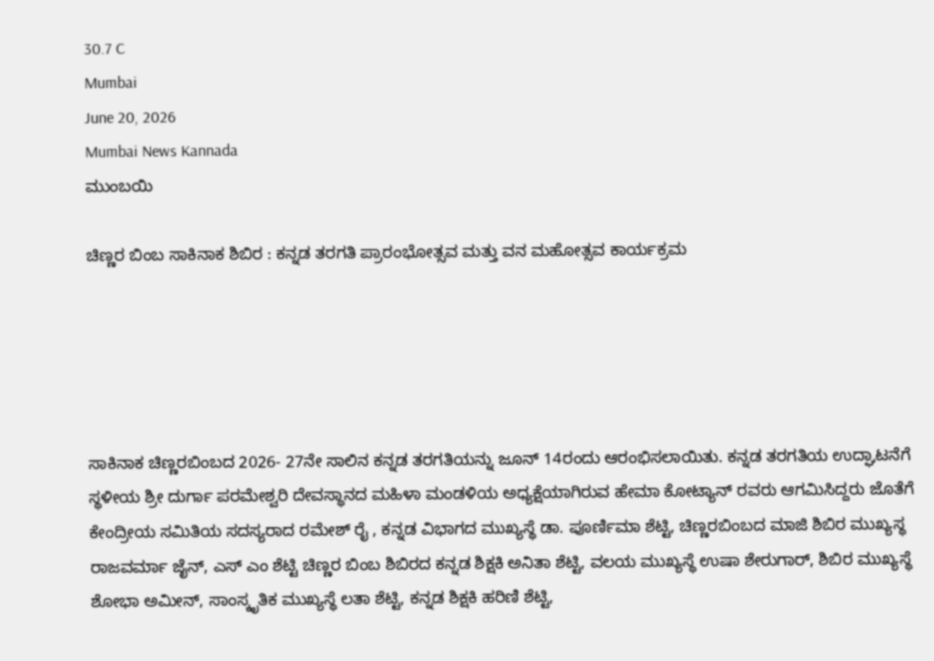30.7 C
Mumbai
June 20, 2026
Mumbai News Kannada
ಮುಂಬಯಿ

ಚಿಣ್ಣರ ಬಿಂಬ ಸಾಕಿನಾಕ ಶಿಬಿರ : ಕನ್ನಡ ತರಗತಿ ಪ್ರಾರಂಭೋತ್ಸವ ಮತ್ತು ವನ ಮಹೋತ್ಸವ ಕಾರ್ಯಕ್ರಮ





ಸಾಕಿನಾಕ ಚಿಣ್ಣರಬಿಂಬದ 2026- 27ನೇ ಸಾಲಿನ ಕನ್ನಡ ತರಗತಿಯನ್ನು ಜೂನ್ 14ರಂದು ಆರಂಭಿಸಲಾಯಿತು. ಕನ್ನಡ ತರಗತಿಯ ಉದ್ಘಾಟನೆಗೆ ಸ್ಥಳೀಯ ಶ್ರೀ ದುರ್ಗಾ ಪರಮೇಶ್ವರಿ ದೇವಸ್ಥಾನದ ಮಹಿಳಾ ಮಂಡಳಿಯ ಅಧ್ಯಕ್ಷೆಯಾಗಿರುವ ಹೇಮಾ ಕೋಟ್ಯಾನ್ ರವರು ಆಗಮಿಸಿದ್ದರು ಜೊತೆಗೆ ಕೇಂದ್ರೀಯ ಸಮಿತಿಯ ಸದಸ್ಯರಾದ ರಮೇಶ್ ರೈ , ಕನ್ನಡ ವಿಭಾಗದ ಮುಖ್ಯಸ್ಥೆ ಡಾ. ಪೂರ್ಣಿಮಾ ಶೆಟ್ಟಿ, ಚಿಣ್ಣರಬಿಂಬದ ಮಾಜಿ ಶಿಬಿರ ಮುಖ್ಯಸ್ಥ ರಾಜವರ್ಮಾ ಜೈನ್, ಎಸ್ ಎಂ ಶೆಟ್ಟಿ ಚಿಣ್ಣರ ಬಿಂಬ ಶಿಬಿರದ ಕನ್ನಡ ಶಿಕ್ಷಕಿ ಅನಿತಾ ಶೆಟ್ಟಿ, ವಲಯ ಮುಖ್ಯಸ್ಥೆ ಉಷಾ ಶೇರುಗಾರ್, ಶಿಬಿರ ಮುಖ್ಯಸ್ಥೆ ಶೋಭಾ ಅಮೀನ್, ಸಾಂಸ್ಕೃತಿಕ ಮುಖ್ಯಸ್ಥೆ ಲತಾ ಶೆಟ್ಟಿ, ಕನ್ನಡ ಶಿಕ್ಷಕಿ ಹರಿಣಿ ಶೆಟ್ಟಿ,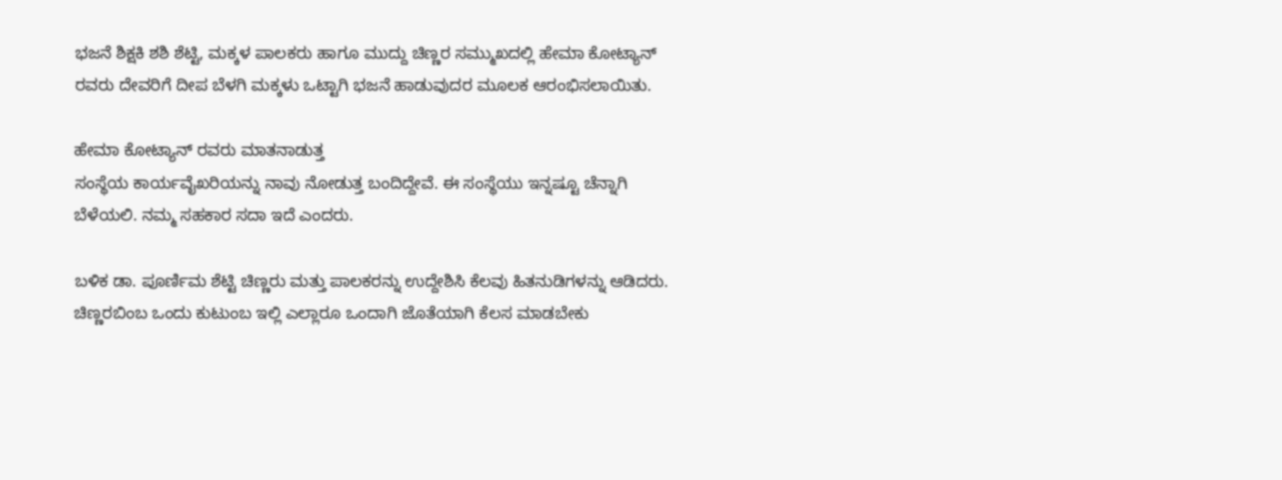ಭಜನೆ ಶಿಕ್ಷಕಿ ಶಶಿ ಶೆಟ್ಟಿ, ಮಕ್ಕಳ ಪಾಲಕರು ಹಾಗೂ ಮುದ್ದು ಚಿಣ್ಣರ ಸಮ್ಮುಖದಲ್ಲಿ ಹೇಮಾ ಕೋಟ್ಯಾನ್ ರವರು ದೇವರಿಗೆ ದೀಪ ಬೆಳಗಿ ಮಕ್ಕಳು ಒಟ್ಟಾಗಿ ಭಜನೆ ಹಾಡುವುದರ ಮೂಲಕ ಆರಂಭಿಸಲಾಯಿತು.

ಹೇಮಾ ಕೋಟ್ಯಾನ್ ರವರು ಮಾತನಾಡುತ್ತ
ಸಂಸ್ಥೆಯ ಕಾರ್ಯವೈಖರಿಯನ್ನು ನಾವು ನೋಡುತ್ತ ಬಂದಿದ್ದೇವೆ. ಈ ಸಂಸ್ಥೆಯು ಇನ್ನಷ್ಟೂ ಚೆನ್ನಾಗಿ ಬೆಳೆಯಲಿ. ನಮ್ಮ ಸಹಕಾರ ಸದಾ ಇದೆ ಎಂದರು.

ಬಳಿಕ ಡಾ. ಪೂರ್ಣಿಮ ಶೆಟ್ಟಿ ಚಿಣ್ಣರು ಮತ್ತು ಪಾಲಕರನ್ನು ಉದ್ದೇಶಿಸಿ ಕೆಲವು ಹಿತನುಡಿಗಳನ್ನು ಆಡಿದರು. ಚಿಣ್ಣರಬಿಂಬ ಒಂದು ಕುಟುಂಬ ಇಲ್ಲಿ ಎಲ್ಲಾರೂ ಒಂದಾಗಿ ಜೊತೆಯಾಗಿ ಕೆಲಸ ಮಾಡಬೇಕು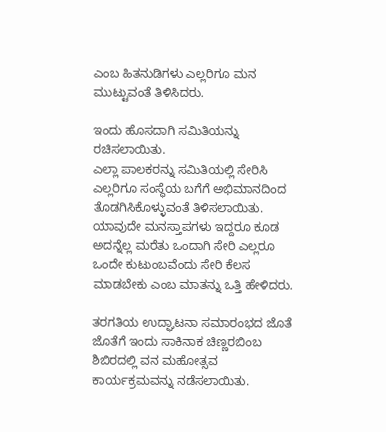ಎಂಬ ಹಿತನುಡಿಗಳು ಎಲ್ಲರಿಗೂ ಮನ ಮುಟ್ಟುವಂತೆ ತಿಳಿಸಿದರು.

ಇಂದು ಹೊಸದಾಗಿ ಸಮಿತಿಯನ್ನು ರಚಿಸಲಾಯಿತು.
ಎಲ್ಲಾ ಪಾಲಕರನ್ನು ಸಮಿತಿಯಲ್ಲಿ ಸೇರಿಸಿ ಎಲ್ಲರಿಗೂ ಸಂಸ್ಥೆಯ ಬಗೆಗೆ ಅಭಿಮಾನದಿಂದ ತೊಡಗಿಸಿಕೊಳ್ಳುವಂತೆ ತಿಳಿಸಲಾಯಿತು. ಯಾವುದೇ ಮನಸ್ತಾಪಗಳು ಇದ್ದರೂ ಕೂಡ ಅದನ್ನೆಲ್ಲ ಮರೆತು ಒಂದಾಗಿ ಸೇರಿ ಎಲ್ಲರೂ ಒಂದೇ ಕುಟುಂಬವೆಂದು ಸೇರಿ ಕೆಲಸ ಮಾಡಬೇಕು ಎಂಬ ಮಾತನ್ನು ಒತ್ತಿ ಹೇಳಿದರು.

ತರಗತಿಯ ಉದ್ಘಾಟನಾ ಸಮಾರಂಭದ ಜೊತೆ ಜೊತೆಗೆ ಇಂದು ಸಾಕಿನಾಕ ಚಿಣ್ಣರಬಿಂಬ ಶಿಬಿರದಲ್ಲಿ ವನ ಮಹೋತ್ಸವ ಕಾರ್ಯಕ್ರಮವನ್ನು ನಡೆಸಲಾಯಿತು.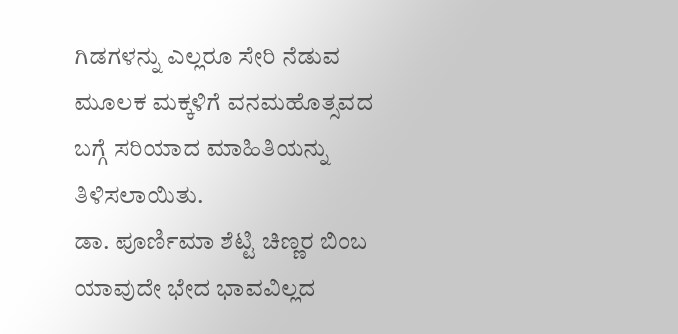ಗಿಡಗಳನ್ನು ಎಲ್ಲರೂ ಸೇರಿ ನೆಡುವ ಮೂಲಕ ಮಕ್ಕಳಿಗೆ ವನಮಹೊತ್ಸವದ ಬಗ್ಗೆ ಸರಿಯಾದ ಮಾಹಿತಿಯನ್ನು ತಿಳಿಸಲಾಯಿತು.
ಡಾ. ಪೂರ್ಣಿಮಾ ಶೆಟ್ಟಿ ಚಿಣ್ಣರ ಬಿಂಬ ಯಾವುದೇ ಭೇದ ಭಾವವಿಲ್ಲದ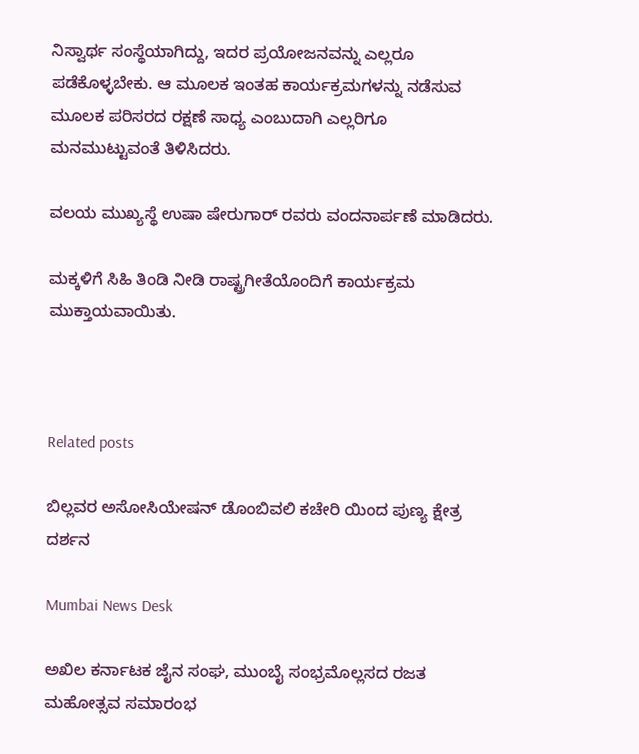ನಿಸ್ವಾರ್ಥ ಸಂಸ್ಥೆಯಾಗಿದ್ದು, ಇದರ ಪ್ರಯೋಜನವನ್ನು ಎಲ್ಲರೂ ಪಡೆಕೊಳ್ಳಬೇಕು. ಆ ಮೂಲಕ ಇಂತಹ ಕಾರ್ಯಕ್ರಮಗಳನ್ನು ನಡೆಸುವ ಮೂಲಕ ಪರಿಸರದ ರಕ್ಷಣೆ ಸಾಧ್ಯ ಎಂಬುದಾಗಿ ಎಲ್ಲರಿಗೂ ಮನಮುಟ್ಟುವಂತೆ ತಿಳಿಸಿದರು.

ವಲಯ ಮುಖ್ಯಸ್ಥೆ ಉಷಾ ಷೇರುಗಾರ್ ರವರು ವಂದನಾರ್ಪಣೆ ಮಾಡಿದರು.

ಮಕ್ಕಳಿಗೆ ಸಿಹಿ ತಿಂಡಿ ನೀಡಿ ರಾಷ್ಟ್ರಗೀತೆಯೊಂದಿಗೆ ಕಾರ್ಯಕ್ರಮ ಮುಕ್ತಾಯವಾಯಿತು.



Related posts

ಬಿಲ್ಲವರ ಅಸೋಸಿಯೇಷನ್ ಡೊಂಬಿವಲಿ ಕಚೇರಿ ಯಿಂದ ಪುಣ್ಯ ಕ್ಷೇತ್ರ ದರ್ಶನ

Mumbai News Desk

ಅಖಿಲ ಕರ್ನಾಟಕ ಜೈನ ಸಂಘ, ಮುಂಬೈ ಸಂಭ್ರಮೊಲ್ಲಸದ ರಜತ ಮಹೋತ್ಸವ ಸಮಾರಂಭ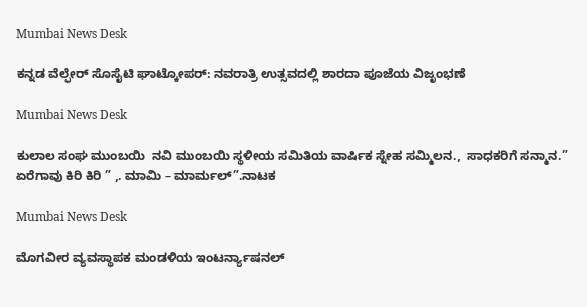Mumbai News Desk

ಕನ್ನಡ ವೆಲ್ಫೇರ್ ಸೊಸೈಟಿ ಘಾಟ್ಕೋಪರ್: ನವರಾತ್ರಿ ಉತ್ಸವದಲ್ಲಿ ಶಾರದಾ ಪೂಜೆಯ ವಿಜೃಂಭಣೆ

Mumbai News Desk

ಕುಲಾಲ ಸಂಘ ಮುಂಬಯಿ  ನವಿ ಮುಂಬಯಿ ಸ್ಥಳೀಯ ಸಮಿತಿಯ ವಾರ್ಷಿಕ ಸ್ನೇಹ ಸಮ್ಮಿಲನ.,  ಸಾಧಕರಿಗೆ ಸನ್ಮಾನ.” ಏರೆಗಾವು ಕಿರಿ ಕಿರಿ ” ,. ಮಾಮಿ – ಮಾರ್ಮಲ್”.ನಾಟಕ

Mumbai News Desk

ಮೊಗವೀರ ವ್ಯವಸ್ಥಾಪಕ ಮಂಡಳಿಯ ಇಂಟರ್ನ್ಯಾಷನಲ್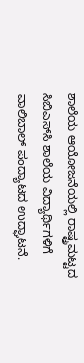ಶಾಲೆಯ ಆಯೋಜನೆಯಲ್ಲಿ ರಾಷ್ಟ್ರಮಟ್ಟದ ಸಿಬಿಎಸ್‌ಸಿ ಶಾಲೆಯ ವಿದ್ಯಾರ್ಥಿಗಳಿಗೆ  ವಾಲಿಬಾಲ್‌ ಪಂದ್ಯಾಟದ ಉದ್ಘಾಟನೆ.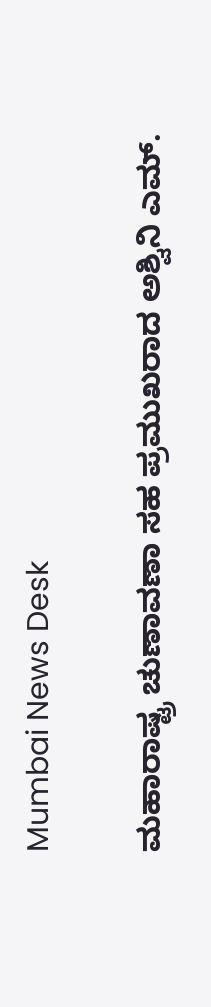Mumbai News Desk

ಮಹಾರಾಷ್ಟ್ರ ಚುಣಾವಣಾ ಸಹ ಪ್ರಮುಖರಾದ ಅಶ್ವಿನಿ ಎಮ್.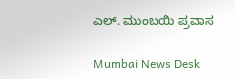ಎಲ್. ಮುಂಬಯಿ ಪ್ರವಾಸ

Mumbai News Desk